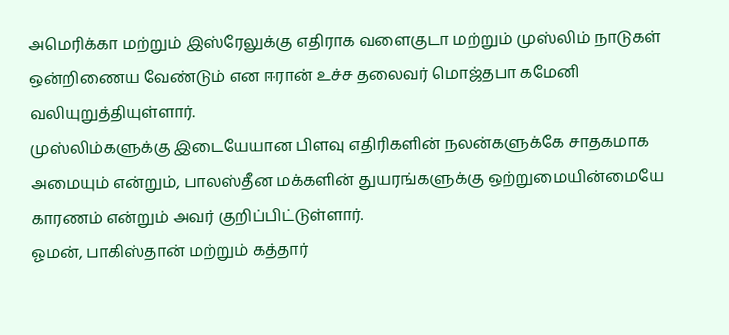அமெரிக்கா மற்றும் இஸ்ரேலுக்கு எதிராக வளைகுடா மற்றும் முஸ்லிம் நாடுகள் ஒன்றிணைய வேண்டும் என ஈரான் உச்ச தலைவர் மொஜ்தபா கமேனி வலியுறுத்தியுள்ளார்.
முஸ்லிம்களுக்கு இடையேயான பிளவு எதிரிகளின் நலன்களுக்கே சாதகமாக அமையும் என்றும், பாலஸ்தீன மக்களின் துயரங்களுக்கு ஒற்றுமையின்மையே காரணம் என்றும் அவர் குறிப்பிட்டுள்ளார்.
ஓமன், பாகிஸ்தான் மற்றும் கத்தார்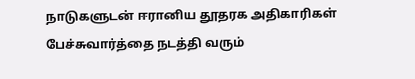நாடுகளுடன் ஈரானிய தூதரக அதிகாரிகள் பேச்சுவார்த்தை நடத்தி வரும்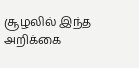சூழலில் இந்த அறிக்கை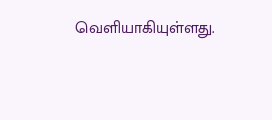வெளியாகியுள்ளது.